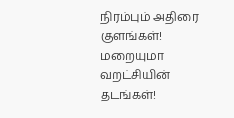நிரம்பும் அதிரை குளங்கள்! மறையுமா வறட்சியின் தடங்கள்!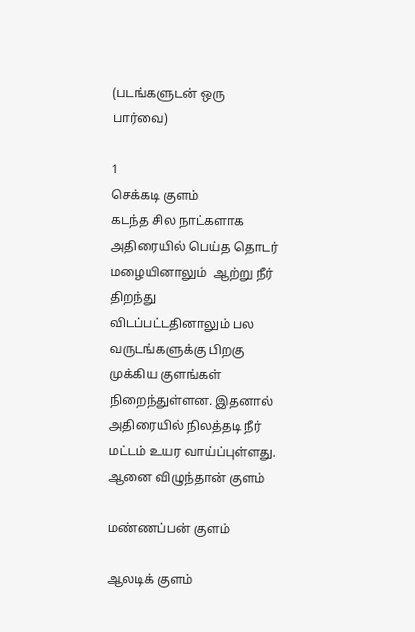(படங்களுடன் ஒரு பார்வை)

1
செக்கடி குளம்
கடந்த சில நாட்களாக அதிரையில் பெய்த தொடர் மழையினாலும்  ஆற்று நீர் திறந்து விடப்பட்டதினாலும் பல வருடங்களுக்கு பிறகு முக்கிய குளங்கள் நிறைந்துள்ளன. இதனால் அதிரையில் நிலத்தடி நீர் மட்டம் உயர வாய்ப்புள்ளது.
ஆனை விழுந்தான் குளம்

மண்ணப்பன் குளம்

ஆலடிக் குளம்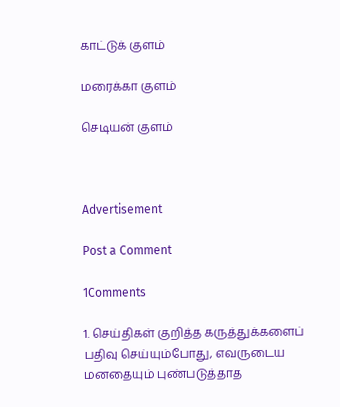காட்டுக் குளம்

மரைக்கா குளம்

செடியன் குளம்



Advertisement

Post a Comment

1Comments

1. செய்திகள் குறித்த கருத்துக்களைப் பதிவு செய்யும்போது, எவருடைய மனதையும் புண்படுத்தாத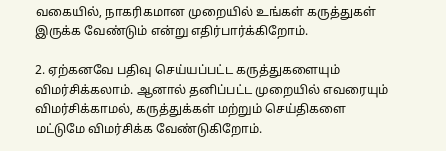வகையில், நாகரிகமான முறையில் உங்கள் கருத்துகள் இருக்க வேண்டும் என்று எதிர்பார்க்கிறோம்.

2. ஏற்கனவே பதிவு செய்யப்பட்ட கருத்துகளையும் விமர்சிக்கலாம். ஆனால் தனிப்பட்ட முறையில் எவரையும் விமர்சிக்காமல், கருத்துக்கள் மற்றும் செய்திகளை மட்டுமே விமர்சிக்க வேண்டுகிறோம்.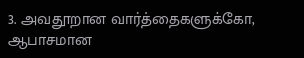3. அவதூறான வார்த்தைகளுக்கோ, ஆபாசமான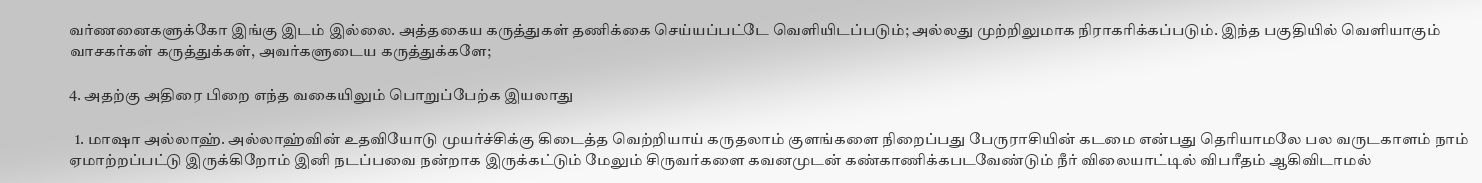வர்ணனைகளுக்கோ இங்கு இடம் இல்லை. அத்தகைய கருத்துகள் தணிக்கை செய்யப்பட்டே வெளியிடப்படும்; அல்லது முற்றிலுமாக நிராகரிக்கப்படும். இந்த பகுதியில் வெளியாகும் வாசகர்கள் கருத்துக்கள், அவர்களுடைய கருத்துக்களே;

4. அதற்கு அதிரை பிறை எந்த வகையிலும் பொறுப்பேற்க இயலாது

  1. மாஷா அல்லாஹ். அல்லாஹ்வின் உதவியோடு முயர்ச்சிக்கு கிடைத்த வெற்றியாய் கருதலாம் குளங்களை நிறைப்பது பேருராசியின் கடமை என்பது தெரியாமலே பல வருடகாளம் நாம் ஏமாற்றப்பட்டு இருக்கிறோம் இனி நடப்பவை நன்றாக இருக்கட்டும் மேலும் சிருவர்களை கவனமுடன் கண்காணிக்கபடவேண்டும் நீர் விலையாட்டில் விபரீதம் ஆகிவிடாமல்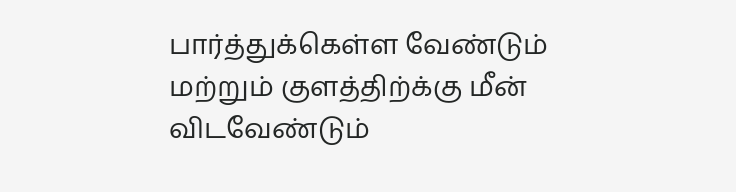பார்த்துக்கெள்ள வேண்டும் மற்றும் குளத்திற்க்கு மீன் விடவேண்டும்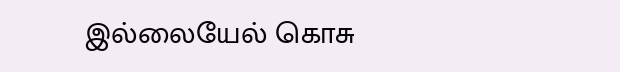இல்லையேல் கொசு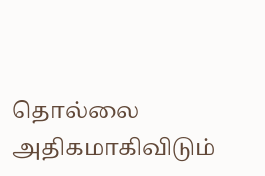தொல்லை அதிகமாகிவிடும்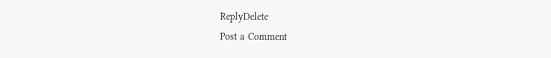ReplyDelete
Post a Comment